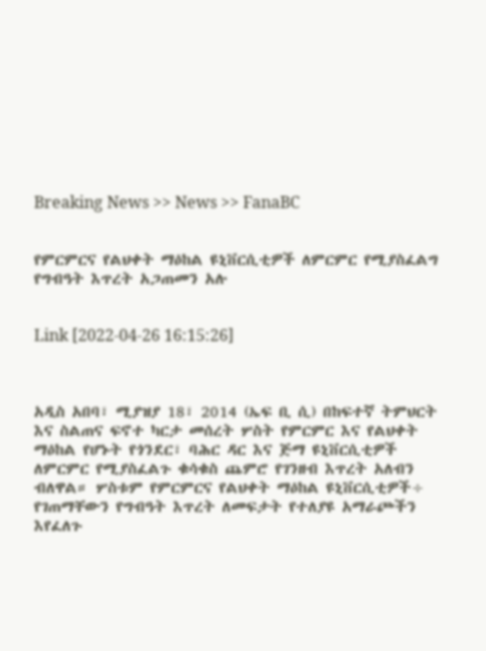Breaking News >> News >> FanaBC


የምርምርና የልህቀት ማዕከል ዩኒቨርሲቲዎች ለምርምር የሚያስፈልግ የግብዓት እጥረት አጋጠመን አሉ


Link [2022-04-26 16:15:26]



አዲስ አበባ፣ ሚያዝያ 18፣ 2014 (ኤፍ ቢ ሲ) በከፍተኛ ትምህርት እና ስልጠና ፍኖተ ካርታ መሰረት ሦስት የምርምር እና የልህቀት ማዕከል የሆኑት የጎንደር፣ ባሕር ዳር እና ጅማ ዩኒቨርሲቲዎች ለምርምር የሚያስፈልጉ ቁሳቁስ ጨምሮ የገንዘብ እጥረት አለብን ብለዋል። ሦስቱም የምርምርና የልህቀት ማዕከል ዩኒቨርሲቲዎች÷ የገጠማቸውን የግብዓት እጥረት ለመፍታት የተለያዩ አማራጮችን እየፈለጉ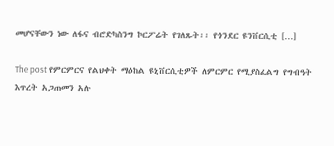መሆናቸውን ነው ለፋና ብሮድካስንግ ኮርፖሬት የገለጹት፡፡ የጎንደር ዩንቨርሲቲ […]

The post የምርምርና የልህቀት ማዕከል ዩኒቨርሲቲዎች ለምርምር የሚያስፈልግ የግብዓት እጥረት አጋጠመን አሉ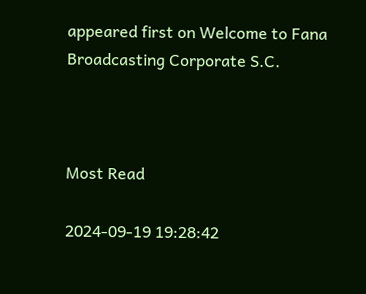appeared first on Welcome to Fana Broadcasting Corporate S.C.



Most Read

2024-09-19 19:28:42